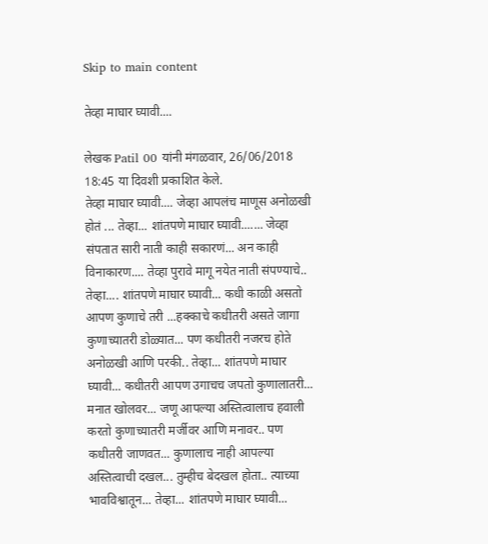Skip to main content

तेव्हा माघार घ्यावी....

लेखक Patil 00 यांनी मंगळवार, 26/06/2018 18:45 या दिवशी प्रकाशित केले.
तेव्हा माघार घ्यावी.... जेव्हा आपलंच माणूस अनोळखी होतं ... तेव्हा... शांतपणे माघार घ्यावी....... जेव्हा संपतात सारी नाती काही सकारणं... अन काही विनाकारण.... तेव्हा पुरावे मागू नयेत नाती संपण्याचे.. तेव्हा.... शांतपणे माघार घ्यावी... कधी काळी असतो आपण कुणाचे तरी ...हक्काचे कधीतरी असते जागा कुणाच्यातरी डोळ्यात... पण कधीतरी नजरच होते अनोळखी आणि परकी.. तेव्हा... शांतपणे माघार घ्यावी... कधीतरी आपण उगाचच जपतो कुणालातरी... मनात खोलवर... जणू आपल्या अस्तित्वालाच हवाली करतो कुणाच्यातरी मर्जीवर आणि मनावर.. पण कधीतरी जाणवत... कुणालाच नाही आपल्या अस्तित्वाची दखल... तुम्हीच बेदखल होता.. त्याच्या भावविश्वातून... तेव्हा... शांतपणे माघार घ्यावी...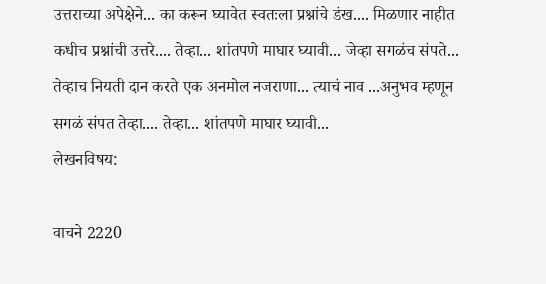उत्तराच्या अपेक्षेने... का करून घ्यावेत स्वतःला प्रश्नांचे डंख.... मिळणार नाहीत कधीच प्रश्नांची उत्तरे.... तेव्हा... शांतपणे माघार घ्यावी... जेव्हा सगळंच संपते... तेव्हाच नियती दान करते एक अनमोल नजराणा... त्याचं नाव ...अनुभव म्हणून सगळं संपत तेव्हा.... तेव्हा... शांतपणे माघार घ्यावी...
लेखनविषय:

वाचने 2220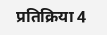प्रतिक्रिया 4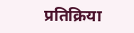प्रतिक्रिया